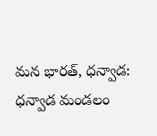మన భారత్, ధన్వాడ:
ధన్వాడ మండలం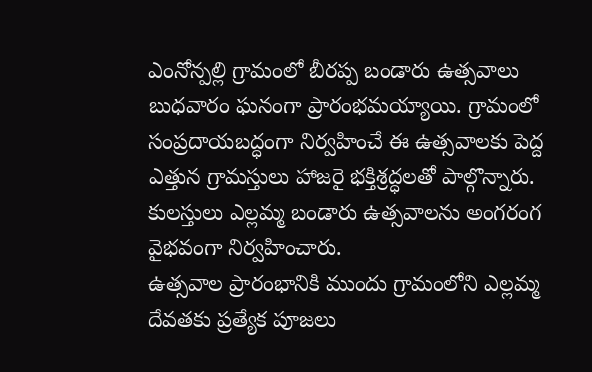ఎంనోన్పల్లి గ్రామంలో బీరప్ప బండారు ఉత్సవాలు బుధవారం ఘనంగా ప్రారంభమయ్యాయి. గ్రామంలో సంప్రదాయబద్ధంగా నిర్వహించే ఈ ఉత్సవాలకు పెద్ద ఎత్తున గ్రామస్తులు హాజరై భక్తిశ్రద్ధలతో పాల్గొన్నారు. కులస్తులు ఎల్లమ్మ బండారు ఉత్సవాలను అంగరంగ వైభవంగా నిర్వహించారు.
ఉత్సవాల ప్రారంభానికి ముందు గ్రామంలోని ఎల్లమ్మ దేవతకు ప్రత్యేక పూజలు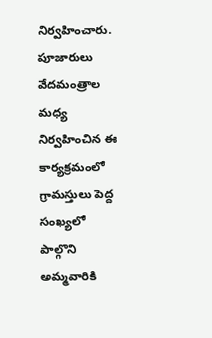నిర్వహించారు. పూజారులు వేదమంత్రాల మధ్య నిర్వహించిన ఈ కార్యక్రమంలో గ్రామస్తులు పెద్ద సంఖ్యలో పాల్గొని అమ్మవారికి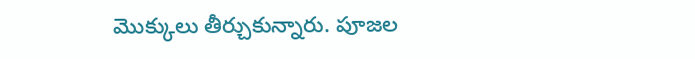మొక్కులు తీర్చుకున్నారు. పూజల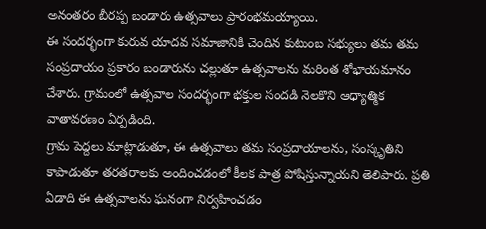అనంతరం బీరప్ప బండారు ఉత్సవాలు ప్రారంభమయ్యాయి.
ఈ సందర్భంగా కురువ యాదవ సమాజానికి చెందిన కుటుంబ సభ్యులు తమ తమ సంప్రదాయం ప్రకారం బండారును చల్లుతూ ఉత్సవాలను మరింత శోభాయమానం చేశారు. గ్రామంలో ఉత్సవాల సందర్భంగా భక్తుల సందడి నెలకొని ఆధ్యాత్మిక వాతావరణం ఏర్పడింది.
గ్రామ పెద్దలు మాట్లాడుతూ, ఈ ఉత్సవాలు తమ సంప్రదాయాలను, సంస్కృతిని కాపాడుతూ తరతరాలకు అందించడంలో కీలక పాత్ర పోషిస్తున్నాయని తెలిపారు. ప్రతి ఏడాది ఈ ఉత్సవాలను ఘనంగా నిర్వహించడం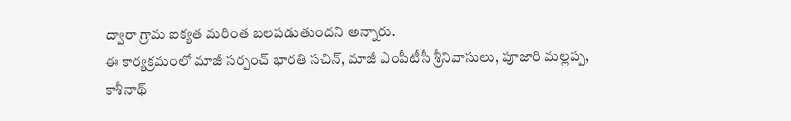ద్వారా గ్రామ ఐక్యత మరింత బలపడుతుందని అన్నారు.
ఈ కార్యక్రమంలో మాజీ సర్పంచ్ భారతి సచిన్, మాజీ ఎంపీటీసీ శ్రీనివాసులు, పూజారి మల్లప్ప, కాశీనాథ్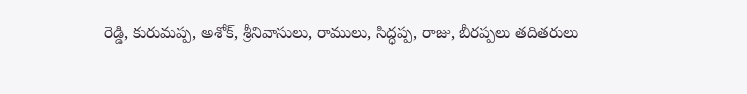రెడ్డి, కురుమప్ప, అశోక్, శ్రీనివాసులు, రాములు, సిద్ధప్ప, రాజు, బీరప్పలు తదితరులు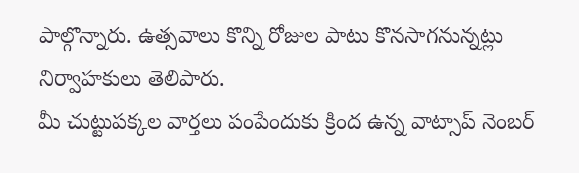పాల్గొన్నారు. ఉత్సవాలు కొన్ని రోజుల పాటు కొనసాగనున్నట్లు నిర్వాహకులు తెలిపారు.
మీ చుట్టుపక్కల వార్తలు పంపేందుకు క్రింద ఉన్న వాట్సాప్ నెంబర్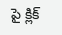పై క్లిక్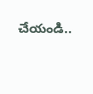చేయండి..